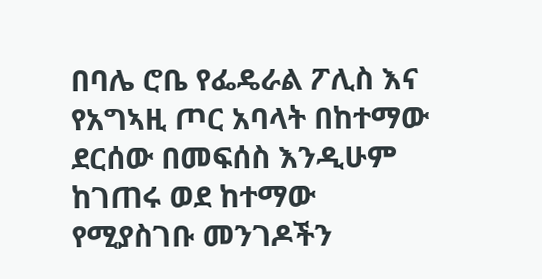በባሌ ሮቤ የፌዴራል ፖሊስ እና የአግኣዚ ጦር አባላት በከተማው ደርሰው በመፍሰስ እንዲሁም ከገጠሩ ወደ ከተማው የሚያስገቡ መንገዶችን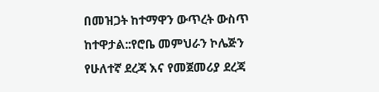በመዝጋት ከተማዋን ውጥረት ውስጥ ከተዋታል::የሮቤ መምህራን ኮሌጅን የሁለተኛ ደረጃ እና የመጀመሪያ ደረጃ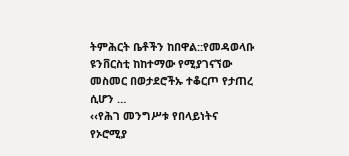ትምሕርት ቤቶችን ከበዋል::የመዳወላቡ ዩንቨርስቲ ከከተማው የሚያገናኘው መስመር በወታደሮችኡ ተቆርጦ የታጠረ ሲሆን …
‹‹የሕገ መንግሥቱ የበላይነትና የኦሮሚያ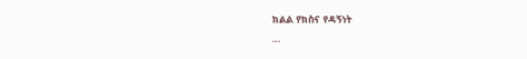ክልል የክስና የዳኝነት
…